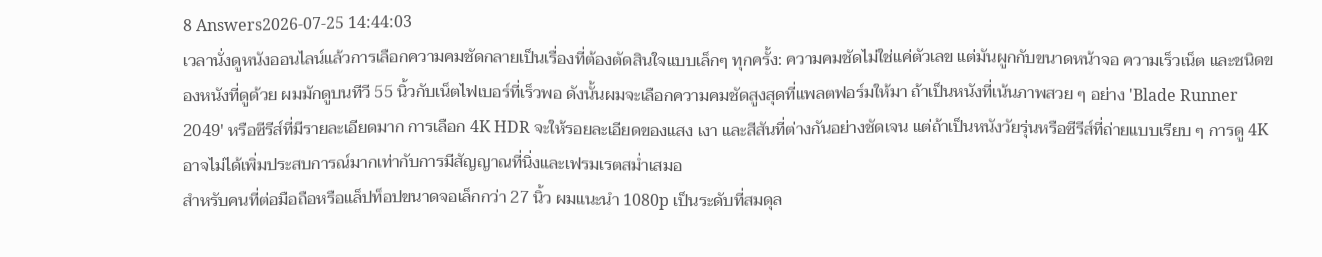8 Answers2026-07-25 14:44:03
เวลานั่งดูหนังออนไลน์แล้วการเลือกความคมชัดกลายเป็นเรื่องที่ต้องตัดสินใจแบบเล็กๆ ทุกครั้ง: ความคมชัดไม่ใช่แค่ตัวเลข แต่มันผูกกับขนาดหน้าจอ ความเร็วเน็ต และชนิดของหนังที่ดูด้วย ผมมักดูบนทีวี 55 นิ้วกับเน็ตไฟเบอร์ที่เร็วพอ ดังนั้นผมจะเลือกความคมชัดสูงสุดที่แพลตฟอร์มให้มา ถ้าเป็นหนังที่เน้นภาพสวย ๆ อย่าง 'Blade Runner 2049' หรือซีรีส์ที่มีรายละเอียดมาก การเลือก 4K HDR จะให้รอยละเอียดของแสง เงา และสีสันที่ต่างกันอย่างชัดเจน แต่ถ้าเป็นหนังวัยรุ่นหรือซีรีส์ที่ถ่ายแบบเรียบ ๆ การดู 4K อาจไม่ได้เพิ่มประสบการณ์มากเท่ากับการมีสัญญาณที่นิ่งและเฟรมเรตสม่ำเสมอ
สำหรับคนที่ต่อมือถือหรือแล็ปท็อปขนาดจอเล็กกว่า 27 นิ้ว ผมแนะนำ 1080p เป็นระดับที่สมดุล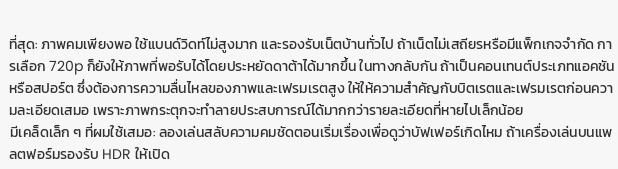ที่สุด: ภาพคมเพียงพอ ใช้แบนด์วิดท์ไม่สูงมาก และรองรับเน็ตบ้านทั่วไป ถ้าเน็ตไม่เสถียรหรือมีแพ็กเกจจำกัด การเลือก 720p ก็ยังให้ภาพที่พอรับได้โดยประหยัดดาต้าได้มากขึ้น ในทางกลับกัน ถ้าเป็นคอนเทนต์ประเภทแอคชันหรือสปอร์ต ซึ่งต้องการความลื่นไหลของภาพและเฟรมเรตสูง ให้ให้ความสำคัญกับบิตเรตและเฟรมเรตก่อนความละเอียดเสมอ เพราะภาพกระตุกจะทำลายประสบการณ์ได้มากกว่ารายละเอียดที่หายไปเล็กน้อย
มีเคล็ดเล็ก ๆ ที่ผมใช้เสมอ: ลองเล่นสลับความคมชัดตอนเริ่มเรื่องเพื่อดูว่าบัฟเฟอร์เกิดไหม ถ้าเครื่องเล่นบนแพลตฟอร์มรองรับ HDR ให้เปิด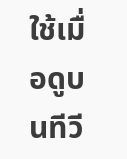ใช้เมื่อดูบนทีวี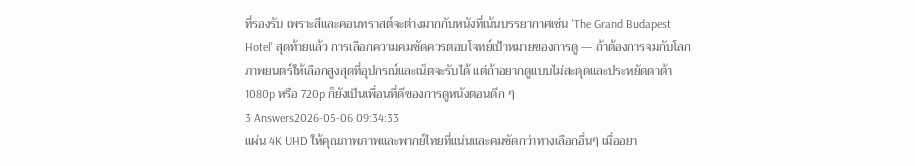ที่รองรับ เพราะสีและคอนทราสต์จะต่างมากกับหนังที่เน้นบรรยากาศเช่น 'The Grand Budapest Hotel' สุดท้ายแล้ว การเลือกความคมชัดควรตอบโจทย์เป้าหมายของการดู — ถ้าต้องการจมกับโลกภาพยนตร์ให้เลือกสูงสุดที่อุปกรณ์และเน็ตจะรับได้ แต่ถ้าอยากดูแบบไม่สะดุดและประหยัดดาต้า 1080p หรือ 720p ก็ยังเป็นเพื่อนที่ดีของการดูหนังตอนดึก ๆ
3 Answers2026-05-06 09:34:33
แผ่น 4K UHD ให้คุณภาพภาพและพากย์ไทยที่แน่นและคมชัดกว่าทางเลือกอื่นๆ เมื่ออยา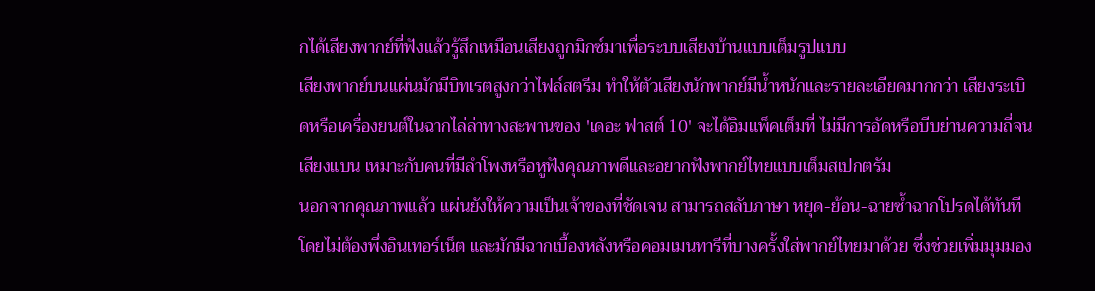กได้เสียงพากย์ที่ฟังแล้วรู้สึกเหมือนเสียงถูกมิกซ์มาเพื่อระบบเสียงบ้านแบบเต็มรูปแบบ
เสียงพากย์บนแผ่นมักมีบิทเรตสูงกว่าไฟล์สตรีม ทำให้ตัวเสียงนักพากย์มีน้ำหนักและรายละเอียดมากกว่า เสียงระเบิดหรือเครื่องยนต์ในฉากไล่ล่าทางสะพานของ 'เดอะ ฟาสต์ 10' จะได้อิมแพ็คเต็มที่ ไม่มีการอัดหรือบีบย่านความถี่จนเสียงแบน เหมาะกับคนที่มีลำโพงหรือหูฟังคุณภาพดีและอยากฟังพากย์ไทยแบบเต็มสเปกตรัม
นอกจากคุณภาพแล้ว แผ่นยังให้ความเป็นเจ้าของที่ชัดเจน สามารถสลับภาษา หยุด-ย้อน-ฉายซ้ำฉากโปรดได้ทันทีโดยไม่ต้องพึ่งอินเทอร์เน็ต และมักมีฉากเบื้องหลังหรือคอมเมนทารีที่บางครั้งใส่พากย์ไทยมาด้วย ซึ่งช่วยเพิ่มมุมมอง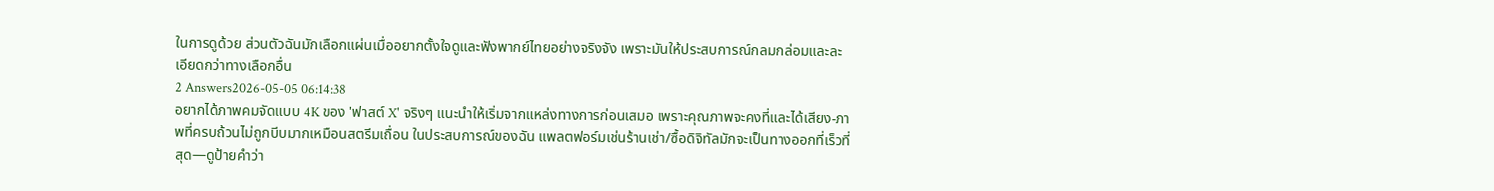ในการดูด้วย ส่วนตัวฉันมักเลือกแผ่นเมื่ออยากตั้งใจดูและฟังพากย์ไทยอย่างจริงจัง เพราะมันให้ประสบการณ์กลมกล่อมและละเอียดกว่าทางเลือกอื่น
2 Answers2026-05-05 06:14:38
อยากได้ภาพคมจัดแบบ 4K ของ 'ฟาสต์ X' จริงๆ แนะนำให้เริ่มจากแหล่งทางการก่อนเสมอ เพราะคุณภาพจะคงที่และได้เสียง-ภาพที่ครบถ้วนไม่ถูกบีบมากเหมือนสตรีมเถื่อน ในประสบการณ์ของฉัน แพลตฟอร์มเช่นร้านเช่า/ซื้อดิจิทัลมักจะเป็นทางออกที่เร็วที่สุด—ดูป้ายคำว่า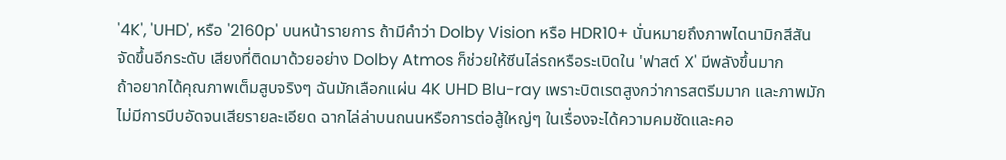'4K', 'UHD', หรือ '2160p' บนหน้ารายการ ถ้ามีคำว่า Dolby Vision หรือ HDR10+ นั่นหมายถึงภาพไดนามิกสีสันจัดขึ้นอีกระดับ เสียงที่ติดมาด้วยอย่าง Dolby Atmos ก็ช่วยให้ซีนไล่รถหรือระเบิดใน 'ฟาสต์ X' มีพลังขึ้นมาก
ถ้าอยากได้คุณภาพเต็มสูบจริงๆ ฉันมักเลือกแผ่น 4K UHD Blu-ray เพราะบิตเรตสูงกว่าการสตรีมมาก และภาพมักไม่มีการบีบอัดจนเสียรายละเอียด ฉากไล่ล่าบนถนนหรือการต่อสู้ใหญ่ๆ ในเรื่องจะได้ความคมชัดและคอ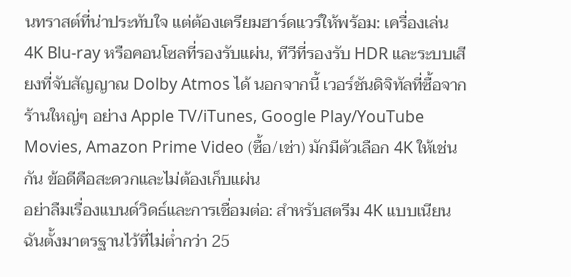นทราสต์ที่น่าประทับใจ แต่ต้องเตรียมฮาร์ดแวร์ให้พร้อม: เครื่องเล่น 4K Blu-ray หรือคอนโซลที่รองรับแผ่น, ทีวีที่รองรับ HDR และระบบเสียงที่จับสัญญาณ Dolby Atmos ได้ นอกจากนี้ เวอร์ชันดิจิทัลที่ซื้อจากร้านใหญ่ๆ อย่าง Apple TV/iTunes, Google Play/YouTube Movies, Amazon Prime Video (ซื้อ/เช่า) มักมีตัวเลือก 4K ให้เช่นกัน ข้อดีคือสะดวกและไม่ต้องเก็บแผ่น
อย่าลืมเรื่องแบนด์วิดธ์และการเชื่อมต่อ: สำหรับสตรีม 4K แบบเนียน ฉันตั้งมาตรฐานไว้ที่ไม่ต่ำกว่า 25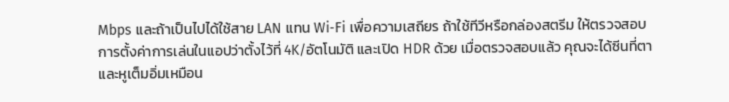Mbps และถ้าเป็นไปได้ใช้สาย LAN แทน Wi‑Fi เพื่อความเสถียร ถ้าใช้ทีวีหรือกล่องสตรีม ให้ตรวจสอบการตั้งค่าการเล่นในแอปว่าตั้งไว้ที่ 4K/อัตโนมัติ และเปิด HDR ด้วย เมื่อตรวจสอบแล้ว คุณจะได้ซีนที่ตาและหูเต็มอิ่มเหมือน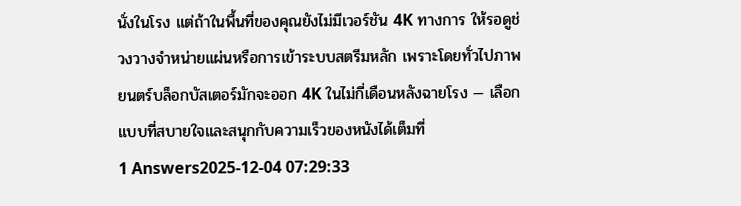นั่งในโรง แต่ถ้าในพื้นที่ของคุณยังไม่มีเวอร์ชัน 4K ทางการ ให้รอดูช่วงวางจำหน่ายแผ่นหรือการเข้าระบบสตรีมหลัก เพราะโดยทั่วไปภาพยนตร์บล็อกบัสเตอร์มักจะออก 4K ในไม่กี่เดือนหลังฉายโรง — เลือกแบบที่สบายใจและสนุกกับความเร็วของหนังได้เต็มที่
1 Answers2025-12-04 07:29:33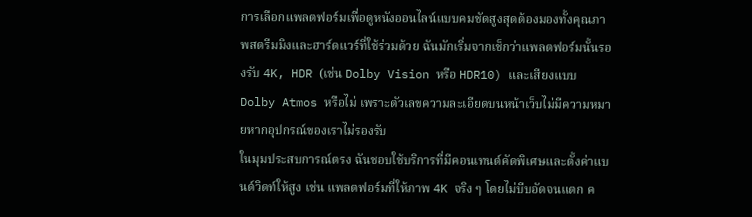การเลือกแพลตฟอร์มเพื่อดูหนังออนไลน์แบบคมชัดสูงสุดต้องมองทั้งคุณภาพสตรีมมิงและฮาร์ดแวร์ที่ใช้ร่วมด้วย ฉันมักเริ่มจากเช็กว่าแพลตฟอร์มนั้นรองรับ 4K, HDR (เช่น Dolby Vision หรือ HDR10) และเสียงแบบ Dolby Atmos หรือไม่ เพราะตัวเลขความละเอียดบนหน้าเว็บไม่มีความหมายหากอุปกรณ์ของเราไม่รองรับ
ในมุมประสบการณ์ตรง ฉันชอบใช้บริการที่มีคอนเทนต์คัดพิเศษและตั้งค่าแบนด์วิดท์ให้สูง เช่น แพลตฟอร์มที่ให้ภาพ 4K จริง ๆ โดยไม่บีบอัดจนแตก ค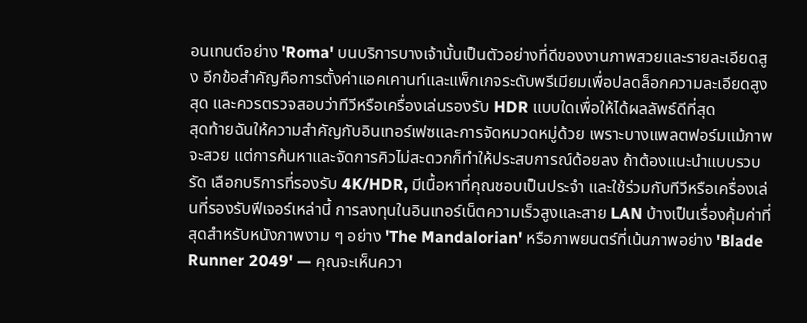อนเทนต์อย่าง 'Roma' บนบริการบางเจ้านั้นเป็นตัวอย่างที่ดีของงานภาพสวยและรายละเอียดสูง อีกข้อสำคัญคือการตั้งค่าแอคเคานท์และแพ็กเกจระดับพรีเมียมเพื่อปลดล็อกความละเอียดสูงสุด และควรตรวจสอบว่าทีวีหรือเครื่องเล่นรองรับ HDR แบบใดเพื่อให้ได้ผลลัพธ์ดีที่สุด
สุดท้ายฉันให้ความสำคัญกับอินเทอร์เฟซและการจัดหมวดหมู่ด้วย เพราะบางแพลตฟอร์มแม้ภาพจะสวย แต่การค้นหาและจัดการคิวไม่สะดวกก็ทำให้ประสบการณ์ด้อยลง ถ้าต้องแนะนำแบบรวบรัด เลือกบริการที่รองรับ 4K/HDR, มีเนื้อหาที่คุณชอบเป็นประจำ และใช้ร่วมกับทีวีหรือเครื่องเล่นที่รองรับฟีเจอร์เหล่านี้ การลงทุนในอินเทอร์เน็ตความเร็วสูงและสาย LAN บ้างเป็นเรื่องคุ้มค่าที่สุดสำหรับหนังภาพงาม ๆ อย่าง 'The Mandalorian' หรือภาพยนตร์ที่เน้นภาพอย่าง 'Blade Runner 2049' — คุณจะเห็นควา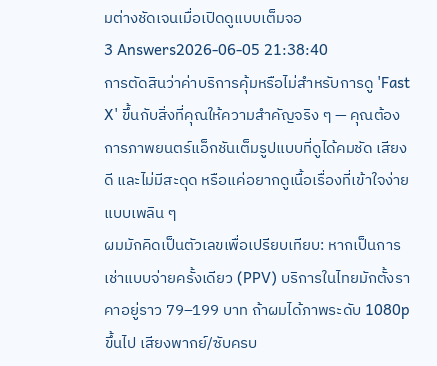มต่างชัดเจนเมื่อเปิดดูแบบเต็มจอ
3 Answers2026-06-05 21:38:40
การตัดสินว่าค่าบริการคุ้มหรือไม่สำหรับการดู 'Fast X' ขึ้นกับสิ่งที่คุณให้ความสำคัญจริง ๆ — คุณต้องการภาพยนตร์แอ็กชันเต็มรูปแบบที่ดูได้คมชัด เสียงดี และไม่มีสะดุด หรือแค่อยากดูเนื้อเรื่องที่เข้าใจง่ายแบบเพลิน ๆ
ผมมักคิดเป็นตัวเลขเพื่อเปรียบเทียบ: หากเป็นการเช่าแบบจ่ายครั้งเดียว (PPV) บริการในไทยมักตั้งราคาอยู่ราว 79–199 บาท ถ้าผมได้ภาพระดับ 1080p ขึ้นไป เสียงพากย์/ซับครบ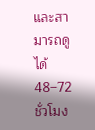และสามารถดูได้ 48–72 ชั่วโมง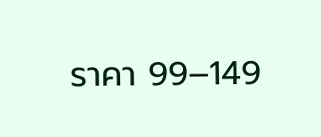ราคา 99–149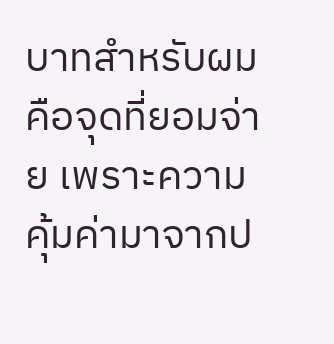บาทสำหรับผมคือจุดที่ยอมจ่าย เพราะความคุ้มค่ามาจากป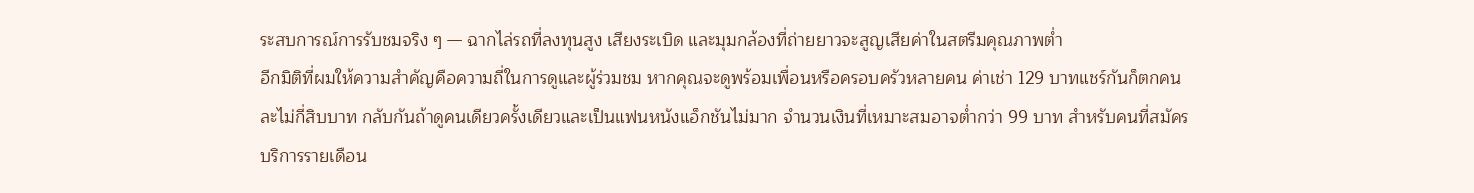ระสบการณ์การรับชมจริง ๆ — ฉากไล่รถที่ลงทุนสูง เสียงระเบิด และมุมกล้องที่ถ่ายยาวจะสูญเสียค่าในสตรีมคุณภาพต่ำ
อีกมิติที่ผมให้ความสำคัญคือความถี่ในการดูและผู้ร่วมชม หากคุณจะดูพร้อมเพื่อนหรือครอบครัวหลายคน ค่าเช่า 129 บาทแชร์กันก็ตกคนละไม่กี่สิบบาท กลับกันถ้าดูคนเดียวครั้งเดียวและเป็นแฟนหนังแอ็กชันไม่มาก จำนวนเงินที่เหมาะสมอาจต่ำกว่า 99 บาท สำหรับคนที่สมัครบริการรายเดือน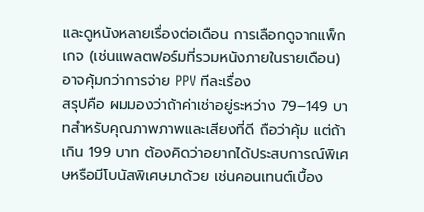และดูหนังหลายเรื่องต่อเดือน การเลือกดูจากแพ็กเกจ (เช่นแพลตฟอร์มที่รวมหนังภายในรายเดือน) อาจคุ้มกว่าการจ่าย PPV ทีละเรื่อง
สรุปคือ ผมมองว่าถ้าค่าเช่าอยู่ระหว่าง 79–149 บาทสำหรับคุณภาพภาพและเสียงที่ดี ถือว่าคุ้ม แต่ถ้าเกิน 199 บาท ต้องคิดว่าอยากได้ประสบการณ์พิเศษหรือมีโบนัสพิเศษมาด้วย เช่นคอนเทนต์เบื้อง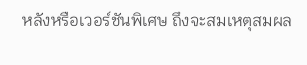หลังหรือเวอร์ชันพิเศษ ถึงจะสมเหตุสมผล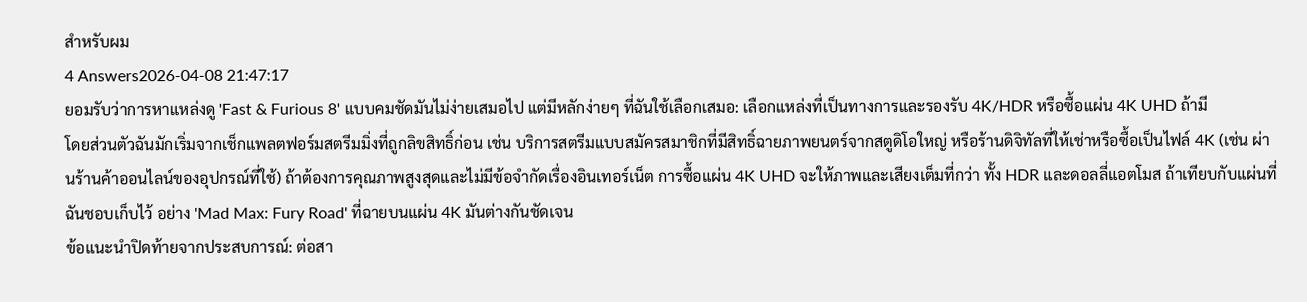สำหรับผม
4 Answers2026-04-08 21:47:17
ยอมรับว่าการหาแหล่งดู 'Fast & Furious 8' แบบคมชัดมันไม่ง่ายเสมอไป แต่มีหลักง่ายๆ ที่ฉันใช้เลือกเสมอ: เลือกแหล่งที่เป็นทางการและรองรับ 4K/HDR หรือซื้อแผ่น 4K UHD ถ้ามี
โดยส่วนตัวฉันมักเริ่มจากเช็กแพลตฟอร์มสตรีมมิ่งที่ถูกลิขสิทธิ์ก่อน เช่น บริการสตรีมแบบสมัครสมาชิกที่มีสิทธิ์ฉายภาพยนตร์จากสตูดิโอใหญ่ หรือร้านดิจิทัลที่ให้เช่าหรือซื้อเป็นไฟล์ 4K (เช่น ผ่านร้านค้าออนไลน์ของอุปกรณ์ที่ใช้) ถ้าต้องการคุณภาพสูงสุดและไม่มีข้อจำกัดเรื่องอินเทอร์เน็ต การซื้อแผ่น 4K UHD จะให้ภาพและเสียงเต็มที่กว่า ทั้ง HDR และดอลลี่แอตโมส ถ้าเทียบกับแผ่นที่ฉันชอบเก็บไว้ อย่าง 'Mad Max: Fury Road' ที่ฉายบนแผ่น 4K มันต่างกันชัดเจน
ข้อแนะนำปิดท้ายจากประสบการณ์: ต่อสา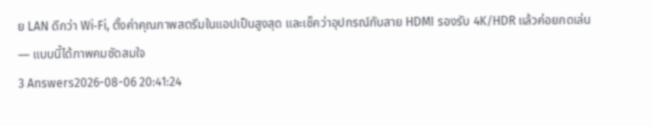ย LAN ดีกว่า Wi‑Fi, ตั้งค่าคุณภาพสตรีมในแอปเป็นสูงสุด และเช็คว่าอุปกรณ์กับสาย HDMI รองรับ 4K/HDR แล้วค่อยกดเล่น — แบบนี้ได้ภาพคมชัดสมใจ
3 Answers2026-08-06 20:41:24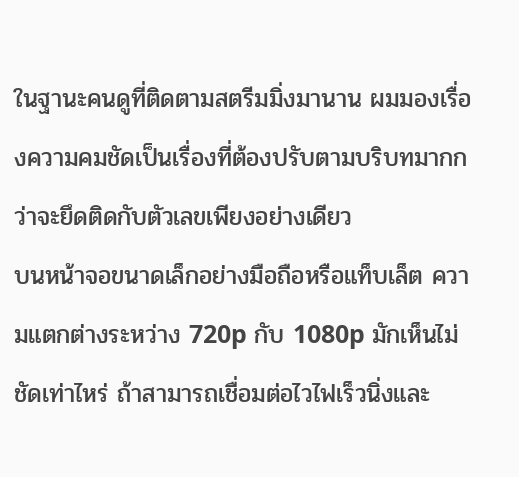ในฐานะคนดูที่ติดตามสตรีมมิ่งมานาน ผมมองเรื่องความคมชัดเป็นเรื่องที่ต้องปรับตามบริบทมากกว่าจะยึดติดกับตัวเลขเพียงอย่างเดียว
บนหน้าจอขนาดเล็กอย่างมือถือหรือแท็บเล็ต ความแตกต่างระหว่าง 720p กับ 1080p มักเห็นไม่ชัดเท่าไหร่ ถ้าสามารถเชื่อมต่อไวไฟเร็วนิ่งและ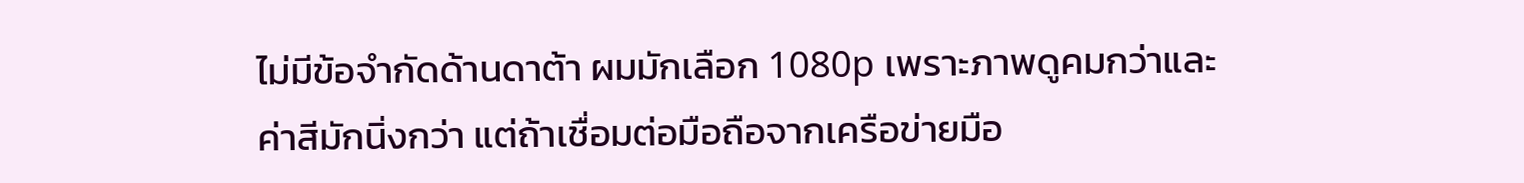ไม่มีข้อจำกัดด้านดาต้า ผมมักเลือก 1080p เพราะภาพดูคมกว่าและค่าสีมักนิ่งกว่า แต่ถ้าเชื่อมต่อมือถือจากเครือข่ายมือ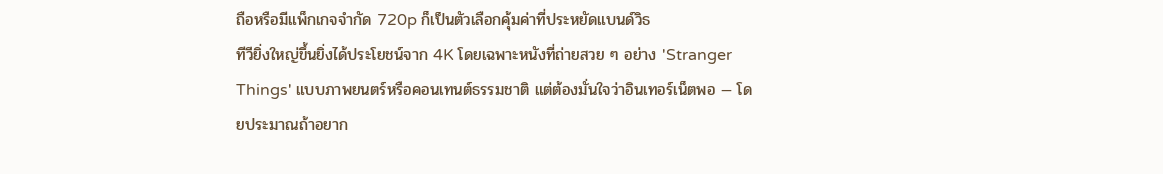ถือหรือมีแพ็กเกจจำกัด 720p ก็เป็นตัวเลือกคุ้มค่าที่ประหยัดแบนด์วิธ
ทีวียิ่งใหญ่ขึ้นยิ่งได้ประโยชน์จาก 4K โดยเฉพาะหนังที่ถ่ายสวย ๆ อย่าง 'Stranger Things' แบบภาพยนตร์หรือคอนเทนต์ธรรมชาติ แต่ต้องมั่นใจว่าอินเทอร์เน็ตพอ — โดยประมาณถ้าอยาก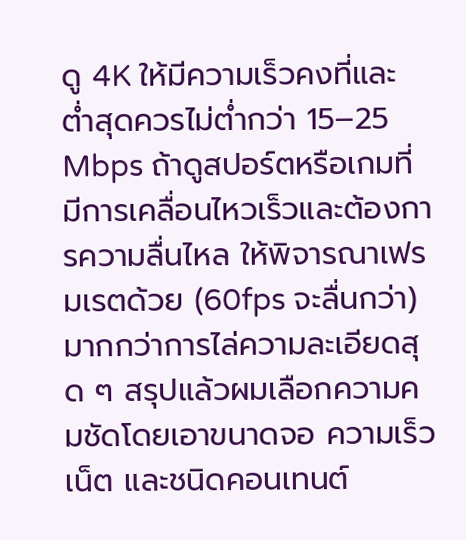ดู 4K ให้มีความเร็วคงที่และต่ำสุดควรไม่ต่ำกว่า 15–25 Mbps ถ้าดูสปอร์ตหรือเกมที่มีการเคลื่อนไหวเร็วและต้องการความลื่นไหล ให้พิจารณาเฟรมเรตด้วย (60fps จะลื่นกว่า) มากกว่าการไล่ความละเอียดสุด ๆ สรุปแล้วผมเลือกความคมชัดโดยเอาขนาดจอ ความเร็วเน็ต และชนิดคอนเทนต์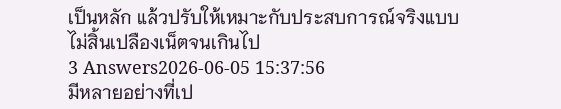เป็นหลัก แล้วปรับให้เหมาะกับประสบการณ์จริงแบบไม่สิ้นเปลืองเน็ตจนเกินไป
3 Answers2026-06-05 15:37:56
มีหลายอย่างที่เป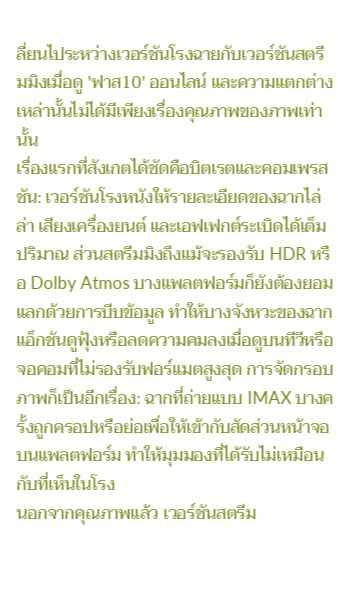ลี่ยนไประหว่างเวอร์ชันโรงฉายกับเวอร์ชันสตรีมมิงเมื่อดู 'ฟาส10' ออนไลน์ และความแตกต่างเหล่านั้นไม่ได้มีเพียงเรื่องคุณภาพของภาพเท่านั้น
เรื่องแรกที่สังเกตได้ชัดคือบิตเรตและคอมเพรสชัน: เวอร์ชันโรงหนังให้รายละเอียดของฉากไล่ล่า เสียงเครื่องยนต์ และเอฟเฟกต์ระเบิดได้เต็มปริมาณ ส่วนสตรีมมิงถึงแม้จะรองรับ HDR หรือ Dolby Atmos บางแพลตฟอร์มก็ยังต้องยอมแลกด้วยการบีบข้อมูล ทำให้บางจังหวะของฉากแอ็กชันดูฟุ้งหรือลดความคมลงเมื่อดูบนทีวีหรือจอคอมที่ไม่รองรับฟอร์แมตสูงสุด การจัดกรอบภาพก็เป็นอีกเรื่อง: ฉากที่ถ่ายแบบ IMAX บางครั้งถูกครอปหรือย่อเพื่อให้เข้ากับสัดส่วนหน้าจอบนแพลตฟอร์ม ทำให้มุมมองที่ได้รับไม่เหมือนกับที่เห็นในโรง
นอกจากคุณภาพแล้ว เวอร์ชันสตรีม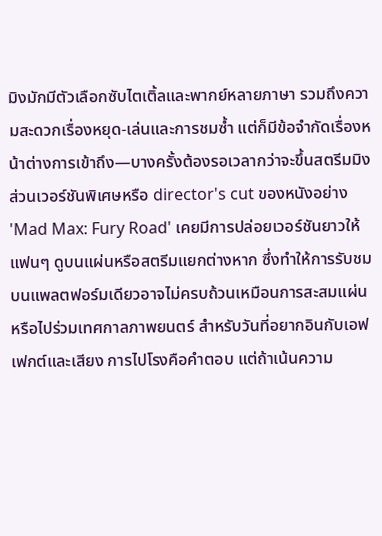มิงมักมีตัวเลือกซับไตเติ้ลและพากย์หลายภาษา รวมถึงความสะดวกเรื่องหยุด-เล่นและการชมซ้ำ แต่ก็มีข้อจำกัดเรื่องหน้าต่างการเข้าถึง—บางครั้งต้องรอเวลากว่าจะขึ้นสตรีมมิง ส่วนเวอร์ชันพิเศษหรือ director's cut ของหนังอย่าง 'Mad Max: Fury Road' เคยมีการปล่อยเวอร์ชันยาวให้แฟนๆ ดูบนแผ่นหรือสตรีมแยกต่างหาก ซึ่งทำให้การรับชมบนแพลตฟอร์มเดียวอาจไม่ครบถ้วนเหมือนการสะสมแผ่นหรือไปร่วมเทศกาลภาพยนตร์ สำหรับวันที่อยากอินกับเอฟเฟกต์และเสียง การไปโรงคือคำตอบ แต่ถ้าเน้นความ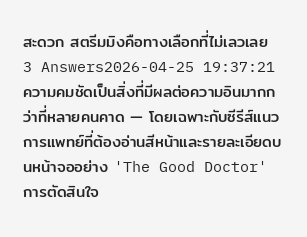สะดวก สตรีมมิงคือทางเลือกที่ไม่เลวเลย
3 Answers2026-04-25 19:37:21
ความคมชัดเป็นสิ่งที่มีผลต่อความอินมากกว่าที่หลายคนคาด — โดยเฉพาะกับซีรีส์แนวการแพทย์ที่ต้องอ่านสีหน้าและรายละเอียดบนหน้าจออย่าง 'The Good Doctor'
การตัดสินใจ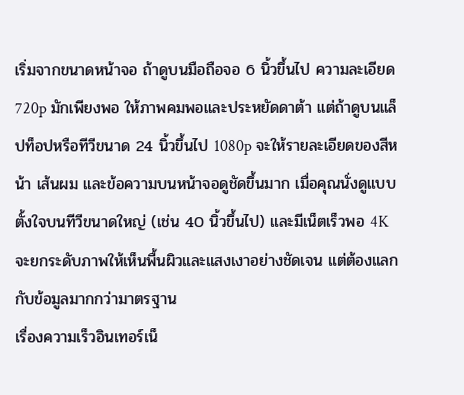เริ่มจากขนาดหน้าจอ ถ้าดูบนมือถือจอ 6 นิ้วขึ้นไป ความละเอียด 720p มักเพียงพอ ให้ภาพคมพอและประหยัดดาต้า แต่ถ้าดูบนแล็ปท็อปหรือทีวีขนาด 24 นิ้วขึ้นไป 1080p จะให้รายละเอียดของสีหน้า เส้นผม และข้อความบนหน้าจอดูชัดขึ้นมาก เมื่อคุณนั่งดูแบบตั้งใจบนทีวีขนาดใหญ่ (เช่น 40 นิ้วขึ้นไป) และมีเน็ตเร็วพอ 4K จะยกระดับภาพให้เห็นพื้นผิวและแสงเงาอย่างชัดเจน แต่ต้องแลกกับข้อมูลมากกว่ามาตรฐาน
เรื่องความเร็วอินเทอร์เน็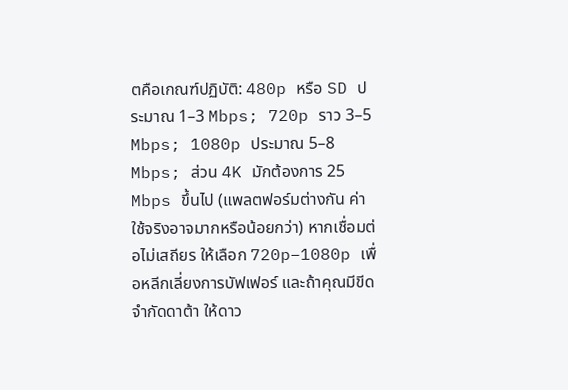ตคือเกณฑ์ปฏิบัติ: 480p หรือ SD ประมาณ 1–3 Mbps; 720p ราว 3–5 Mbps; 1080p ประมาณ 5–8 Mbps; ส่วน 4K มักต้องการ 25 Mbps ขึ้นไป (แพลตฟอร์มต่างกัน ค่าใช้จริงอาจมากหรือน้อยกว่า) หากเชื่อมต่อไม่เสถียร ให้เลือก 720p–1080p เพื่อหลีกเลี่ยงการบัฟเฟอร์ และถ้าคุณมีขีดจำกัดดาต้า ให้ดาว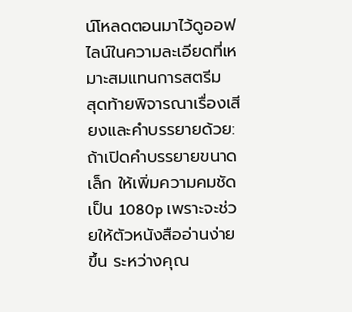น์โหลดตอนมาไว้ดูออฟไลน์ในความละเอียดที่เหมาะสมแทนการสตรีม
สุดท้ายพิจารณาเรื่องเสียงและคำบรรยายด้วย: ถ้าเปิดคำบรรยายขนาดเล็ก ให้เพิ่มความคมชัดเป็น 1080p เพราะจะช่วยให้ตัวหนังสืออ่านง่ายขึ้น ระหว่างคุณ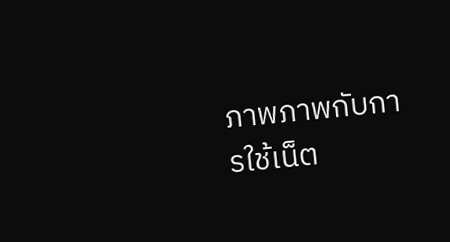ภาพภาพกับการใช้เน็ต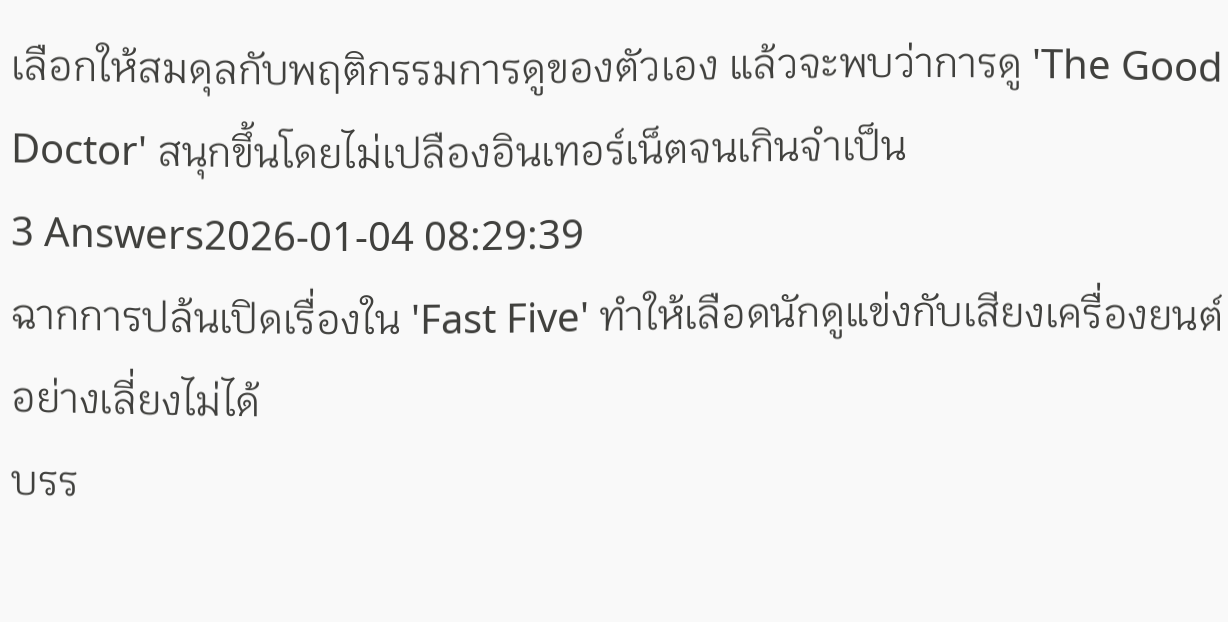เลือกให้สมดุลกับพฤติกรรมการดูของตัวเอง แล้วจะพบว่าการดู 'The Good Doctor' สนุกขึ้นโดยไม่เปลืองอินเทอร์เน็ตจนเกินจำเป็น
3 Answers2026-01-04 08:29:39
ฉากการปล้นเปิดเรื่องใน 'Fast Five' ทำให้เลือดนักดูแข่งกับเสียงเครื่องยนต์อย่างเลี่ยงไม่ได้
บรร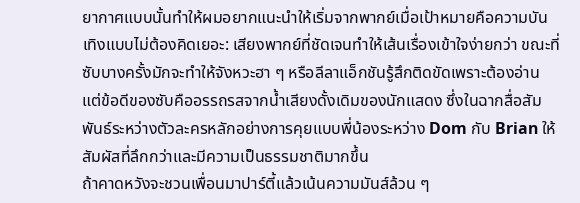ยากาศแบบนั้นทำให้ผมอยากแนะนำให้เริ่มจากพากย์เมื่อเป้าหมายคือความบันเทิงแบบไม่ต้องคิดเยอะ: เสียงพากย์ที่ชัดเจนทำให้เส้นเรื่องเข้าใจง่ายกว่า ขณะที่ซับบางครั้งมักจะทำให้จังหวะฮา ๆ หรือลีลาแอ็กชันรู้สึกติดขัดเพราะต้องอ่าน แต่ข้อดีของซับคืออรรถรสจากน้ำเสียงดั้งเดิมของนักแสดง ซึ่งในฉากสื่อสัมพันธ์ระหว่างตัวละครหลักอย่างการคุยแบบพี่น้องระหว่าง Dom กับ Brian ให้สัมผัสที่ลึกกว่าและมีความเป็นธรรมชาติมากขึ้น
ถ้าคาดหวังจะชวนเพื่อนมาปาร์ตี้แล้วเน้นความมันส์ล้วน ๆ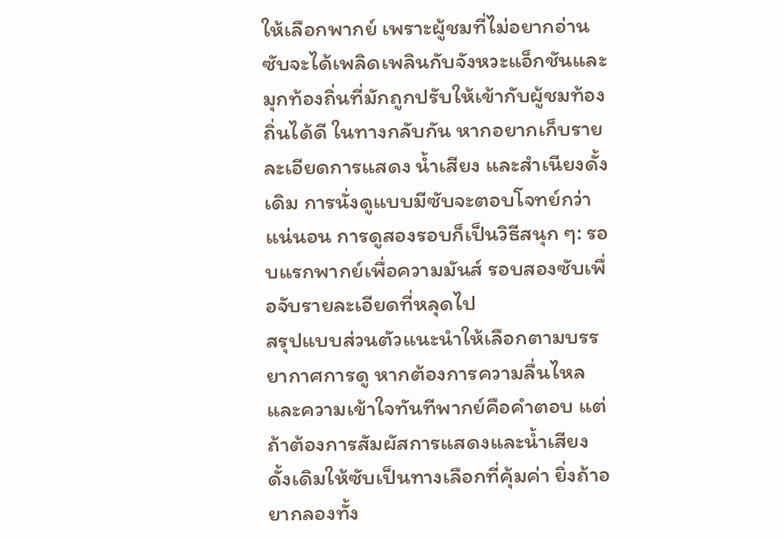ให้เลือกพากย์ เพราะผู้ชมที่ไม่อยากอ่านซับจะได้เพลิดเพลินกับจังหวะแอ็กชันและมุกท้องถิ่นที่มักถูกปรับให้เข้ากับผู้ชมท้องถิ่นได้ดี ในทางกลับกัน หากอยากเก็บรายละเอียดการแสดง น้ำเสียง และสำเนียงดั้งเดิม การนั่งดูแบบมีซับจะตอบโจทย์กว่าแน่นอน การดูสองรอบก็เป็นวิธีสนุก ๆ: รอบแรกพากย์เพื่อความมันส์ รอบสองซับเพื่อจับรายละเอียดที่หลุดไป
สรุปแบบส่วนตัวแนะนำให้เลือกตามบรรยากาศการดู หากต้องการความลื่นไหลและความเข้าใจทันทีพากย์คือคำตอบ แต่ถ้าต้องการสัมผัสการแสดงและน้ำเสียงดั้งเดิมให้ซับเป็นทางเลือกที่คุ้มค่า ยิ่งถ้าอยากลองทั้ง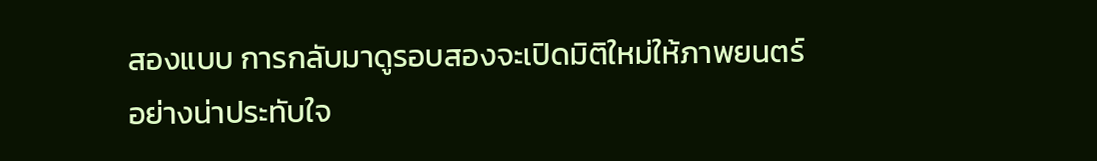สองแบบ การกลับมาดูรอบสองจะเปิดมิติใหม่ให้ภาพยนตร์อย่างน่าประทับใจ